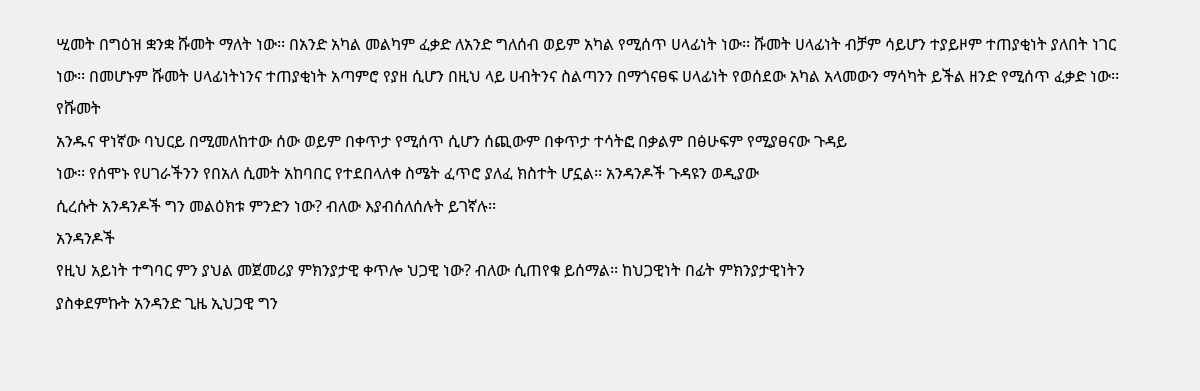ሢመት በግዕዝ ቋንቋ ሹመት ማለት ነው፡፡ በአንድ አካል መልካም ፈቃድ ለአንድ ግለሰብ ወይም አካል የሚሰጥ ሀላፊነት ነው፡፡ ሹመት ሀላፊነት ብቻም ሳይሆን ተያይዞም ተጠያቂነት ያለበት ነገር ነው፡፡ በመሆኑም ሹመት ሀላፊነትነንና ተጠያቂነት አጣምሮ የያዘ ሲሆን በዚህ ላይ ሀብትንና ስልጣንን በማጎናፀፍ ሀላፊነት የወሰደው አካል አላመውን ማሳካት ይችል ዘንድ የሚሰጥ ፈቃድ ነው፡፡
የሹመት
አንዱና ዋነኛው ባህርይ በሚመለከተው ሰው ወይም በቀጥታ የሚሰጥ ሲሆን ሰጪውም በቀጥታ ተሳትፎ በቃልም በፅሁፍም የሚያፀናው ጉዳይ
ነው፡፡ የሰሞኑ የሀገራችንን የበአለ ሲመት አከባበር የተደበላለቀ ስሜት ፈጥሮ ያለፈ ክስተት ሆኗል፡፡ አንዳንዶች ጉዳዩን ወዲያው
ሲረሱት አንዳንዶች ግን መልዕክቱ ምንድን ነው? ብለው እያብሰለሰሉት ይገኛሉ፡፡
አንዳንዶች
የዚህ አይነት ተግባር ምን ያህል መጀመሪያ ምክንያታዊ ቀጥሎ ህጋዊ ነው? ብለው ሲጠየቁ ይሰማል፡፡ ከህጋዊነት በፊት ምክንያታዊነትን
ያስቀደምኩት አንዳንድ ጊዜ ኢህጋዊ ግን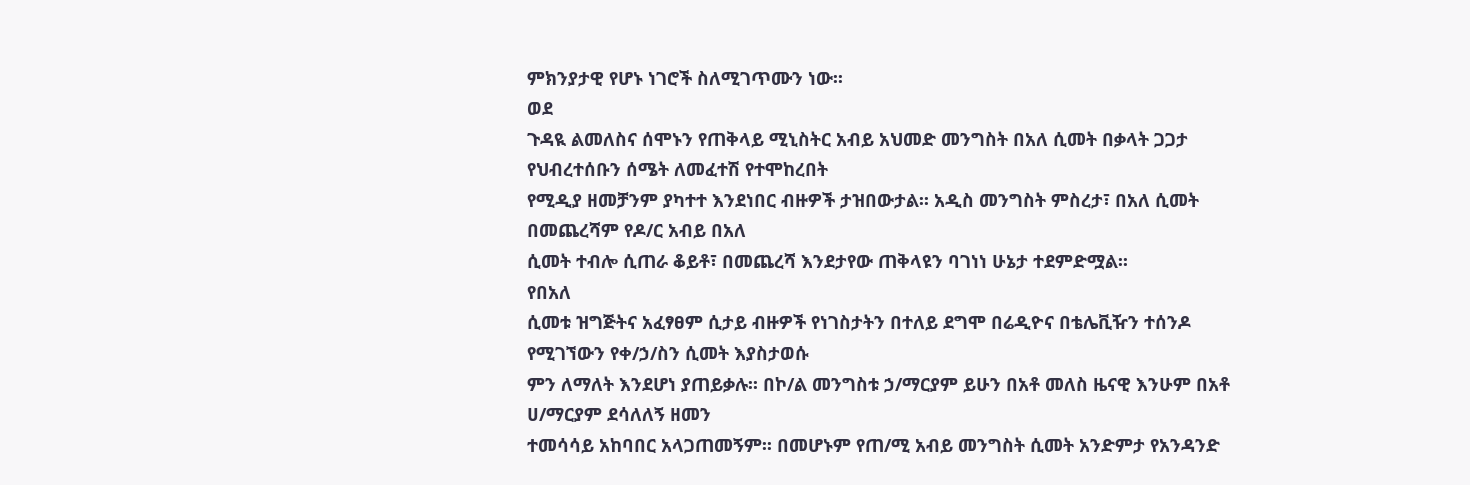ምክንያታዊ የሆኑ ነገሮች ስለሚገጥሙን ነው፡፡
ወደ
ጉዳዪ ልመለስና ሰሞኑን የጠቅላይ ሚኒስትር አብይ አህመድ መንግስት በአለ ሲመት በቃላት ጋጋታ የህብረተሰቡን ሰሜት ለመፈተሽ የተሞከረበት
የሚዲያ ዘመቻንም ያካተተ እንደነበር ብዙዎች ታዝበውታል፡፡ አዲስ መንግስት ምስረታ፣ በአለ ሲመት በመጨረሻም የዶ/ር አብይ በአለ
ሲመት ተብሎ ሲጠራ ቆይቶ፣ በመጨረሻ እንደታየው ጠቅላዩን ባገነነ ሁኔታ ተደምድሟል፡፡
የበአለ
ሲመቱ ዝግጅትና አፈፃፀም ሲታይ ብዙዎች የነገስታትን በተለይ ደግሞ በሬዲዮና በቴሌቪዥን ተሰንዶ የሚገኘውን የቀ/ኃ/ስን ሲመት እያስታወሱ
ምን ለማለት እንደሆነ ያጠይቃሉ፡፡ በኮ/ል መንግስቱ ኃ/ማርያም ይሁን በአቶ መለስ ዜናዊ እንሁም በአቶ ሀ/ማርያም ደሳለለኝ ዘመን
ተመሳሳይ አከባበር አላጋጠመኝም፡፡ በመሆኑም የጠ/ሚ አብይ መንግስት ሲመት አንድምታ የአንዳንድ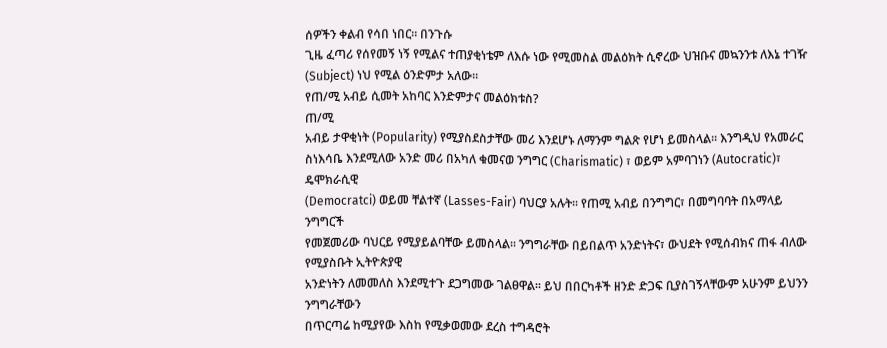ሰዎችን ቀልብ የሳበ ነበር፡፡ በንጉሱ
ጊዜ ፈጣሪ የሰየመኝ ነኝ የሚልና ተጠያቂነቴም ለእሱ ነው የሚመስል መልዕክት ሲኖረው ህዝቡና መኳንንቱ ለእኔ ተገዥ
(Subject) ነህ የሚል ዕንድምታ አለው፡፡
የጠ/ሚ አብይ ሲመት አከባር እንድምታና መልዕክቱስ?
ጠ/ሚ
አብይ ታዋቂነት (Popularity) የሚያስደስታቸው መሪ እንደሆኑ ለማንም ግልጽ የሆነ ይመስላል፡፡ እንግዲህ የአመራር
ስነእሳቤ እንደሚለው አንድ መሪ በአካለ ቁመናወ ንግግር (Charismatic) ፣ ወይም አምባገነን (Autocratic)፣ ዴሞክራሲዊ
(Democratci) ወይመ ቸልተኛ (Lasses-Fair) ባህርያ አሉት፡፡ የጠሚ አብይ በንግግር፣ በመግባባት በአማላይ ንግግርች
የመጀመሪው ባህርይ የሚያይልባቸው ይመስላል፡፡ ንግግራቸው በይበልጥ አንድነትና፣ ውህደት የሚሰብክና ጠፋ ብለው የሚያስቡት ኢትዮጵያዊ
አንድነትን ለመመለስ እንደሚተጉ ደጋግመው ገልፀዋል፡፡ ይህ በበርካቶች ዘንድ ድጋፍ ቢያስገኝላቸውም አሁንም ይህንን ንግግራቸውን
በጥርጣሬ ከሚያየው እስከ የሚቃወመው ደረስ ተግዳሮት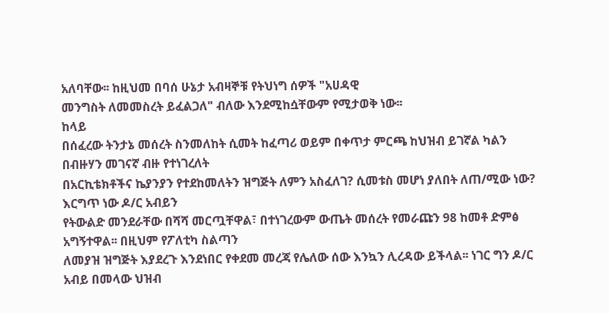አለባቸው፡፡ ከዚህመ በባሰ ሁኔታ አብዛኞቹ የትህነግ ሰዎች "አሀዳዊ
መንግስት ለመመስረት ይፈልጋለ" ብለው እንደሚከሷቸውም የሚታወቅ ነው፡፡
ከላይ
በሰፈረው ትንታኔ መሰረት ስንመለከት ሲመት ከፈጣሪ ወይም በቀጥታ ምርጫ ከህዝብ ይገኛል ካልን በብዙሃን መገናኛ ብዙ የተነገረለት
በአርኪቴክቶችና ኬያንያን የተደከመለትን ዝግጅት ለምን አስፈለገ? ሲመቱስ መሆነ ያለበት ለጠ/ሚው ነው? እርግጥ ነው ዶ/ር አብይን
የትውልድ መንደራቸው በሻሻ መርጧቸዋል፣ በተነገረውም ውጤት መሰረት የመራጩን 98 ከመቶ ድምፅ አግኝተዋል፡፡ በዚህም የፖለቲካ ስልጣን
ለመያዝ ዝግጅት እያደረጉ እንደነበር የቀደመ መረጃ የሌለው ሰው እንኳን ሊረዳው ይችላል፡፡ ነገር ግን ዶ/ር አብይ በመላው ህዝብ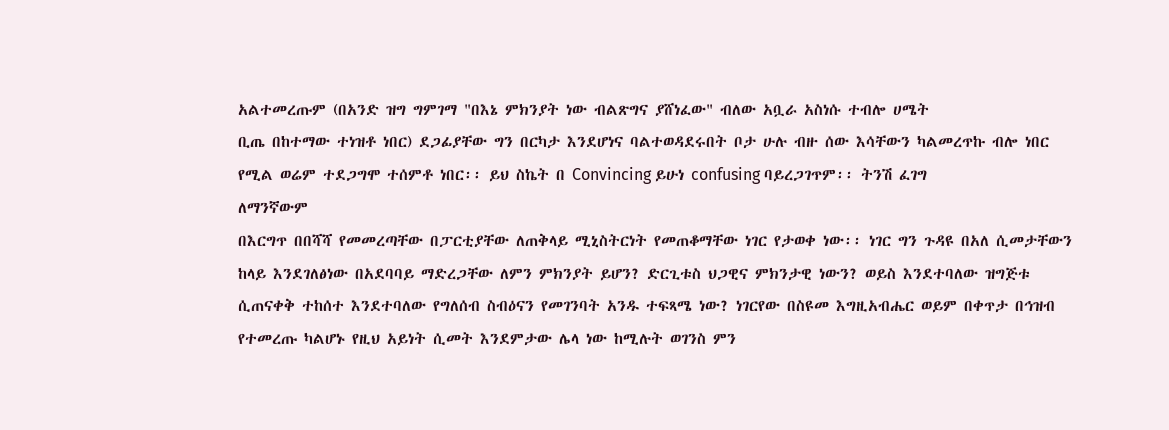አልተመረጡም (በአንድ ዝግ ግምገማ "በእኔ ምክንያት ነው ብልጽግና ያሸነፈው" ብለው አቧራ አስነሱ ተብሎ ሀሜት
ቢጤ በከተማው ተነዝቶ ነበር) ደጋፊያቸው ግን በርካታ እንደሆነና ባልተወዳደሩበት ቦታ ሁሉ ብዙ ሰው እሳቸውን ካልመረጥኩ ብሎ ነበር
የሚል ወሬም ተደጋግሞ ተሰምቶ ነበር፡፡ ይህ ስኬት በ Convincing ይሁነ confusing ባይረጋገጥም፡፡ ትንሽ ፈገግ
ለማንኛውም
በእርግጥ በበሻሻ የመመረጣቸው በፓርቲያቸው ለጠቅላይ ሚኒስትርነት የመጠቆማቸው ነገር የታወቀ ነው፡፡ ነገር ግን ጉዳዩ በአለ ሲመታቸውን
ከላይ እንደገለፅነው በአደባባይ ማድረጋቸው ለምን ምክንያት ይሆን? ድርጊቱስ ህጋዊና ምክንታዊ ነውን? ወይስ እንደተባለው ዝግጅቱ
ሲጠናቀቅ ተከሰተ እንደተባለው የግለሰብ ስብዕናን የመገንባት አንዱ ተፍጻሜ ነው? ነገርየው በስዩመ እግዚአብሔር ወይም በቀጥታ በኅዝብ
የተመረጡ ካልሆኑ የዚህ አይነት ሲመት እንደምታው ሌላ ነው ከሚሉት ወገንስ ምን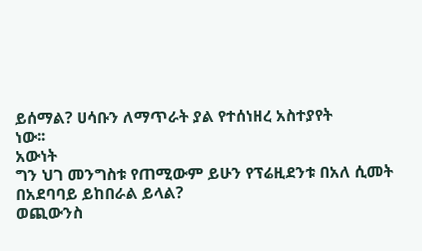ይሰማል? ሀሳቡን ለማጥራት ያል የተሰነዘረ አስተያየት
ነው፡፡
አውነት
ግን ህገ መንግስቱ የጠሚውም ይሁን የፕሬዚደንቱ በአለ ሲመት በአደባባይ ይከበራል ይላል?
ወጪውንስ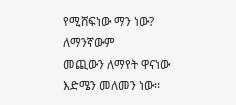የሚሸፍነው ማን ነው?
ለማንኛውም
መጪውን ለማየት ዋናነው እድሜን መለመን ነው፡፡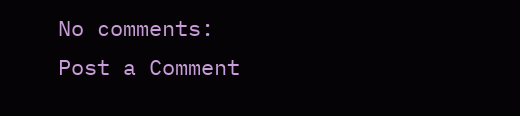No comments:
Post a Comment